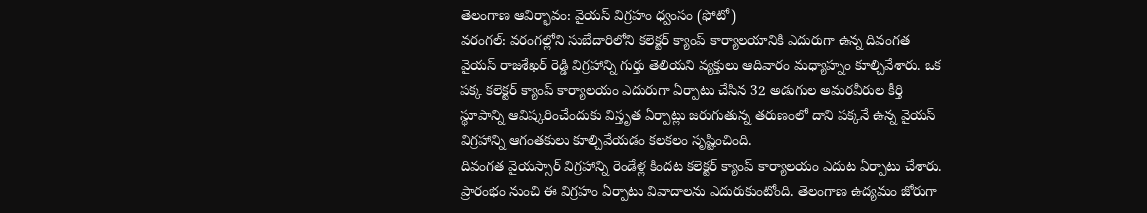తెలంగాణ ఆవిర్భావం: వైయస్ విగ్రహం ధ్వంసం (ఫోటో)
వరంగల్: వరంగల్లోని సుబేదారిలోని కలెక్టర్ క్యాంప్ కార్యాలయానికి ఎదురుగా ఉన్న దివంగత వైయస్ రాజశేఖర్ రెడ్డి విగ్రహాన్ని గుర్తు తెలియని వ్యక్తులు ఆదివారం మధ్యాహ్నం కూల్చివేశారు. ఒక పక్క కలెక్టర్ క్యాంప్ కార్యాలయం ఎదురుగా ఏర్పాటు చేసిన 32 అడుగుల అమరవీరుల కీర్తి స్థూపాన్ని ఆవిష్కరించేందుకు విస్తృత ఏర్పాట్లు జరుగుతున్న తరుణంలో దాని పక్కనే ఉన్న వైయస్ విగ్రహాన్ని ఆగంతకులు కూల్చివేయడం కలకలం సృష్టించింది.
దివంగత వైయస్సార్ విగ్రహాన్ని రెండేళ్ల కిందట కలెక్టర్ క్యాంప్ కార్యాలయం ఎదుట ఏర్పాటు చేశారు. ప్రారంభం నుంచి ఈ విగ్రహం ఏర్పాటు వివాదాలను ఎదురుకుంటోంది. తెలంగాణ ఉద్యమం జోరుగా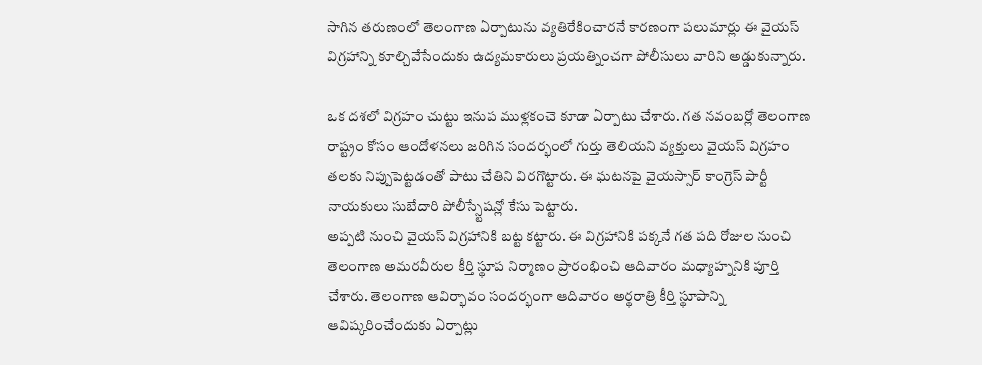సాగిన తరుణంలో తెలంగాణ ఏర్పాటును వ్యతిరేకించారనే కారణంగా పలుమార్లు ఈ వైయస్ విగ్రహాన్ని కూల్చివేసేందుకు ఉద్యమకారులు ప్రయత్నించగా పోలీసులు వారిని అడ్డుకున్నారు.

ఒక దశలో విగ్రహం చుట్టు ఇనుప ముళ్లకంచె కూడా ఏర్పాటు చేశారు. గత నవంబర్లో తెలంగాణ రాష్ట్రం కోసం ఆందోళనలు జరిగిన సందర్భంలో గుర్తు తెలియని వ్యక్తులు వైయస్ విగ్రహం తలకు నిప్పుపెట్టడంతో పాటు చేతిని విరగొట్టారు. ఈ ఘటనపై వైయస్సార్ కాంగ్రెస్ పార్టీ నాయకులు సుబేదారి పోలీస్స్టేషన్లో కేసు పెట్టారు.
అప్పటి నుంచి వైయస్ విగ్రహానికి బట్ట కట్టారు. ఈ విగ్రహానికి పక్కనే గత పది రోజుల నుంచి తెలంగాణ అమరవీరుల కీర్తి స్థూప నిర్మాణం ప్రారంభించి ఆదివారం మధ్యాహ్ననికి పూర్తి చేశారు. తెలంగాణ ఆవిర్భావం సందర్భంగా ఆదివారం అర్థరాత్రి కీర్తి స్థూపాన్ని ఆవిష్కరించేందుకు ఏర్పాట్లు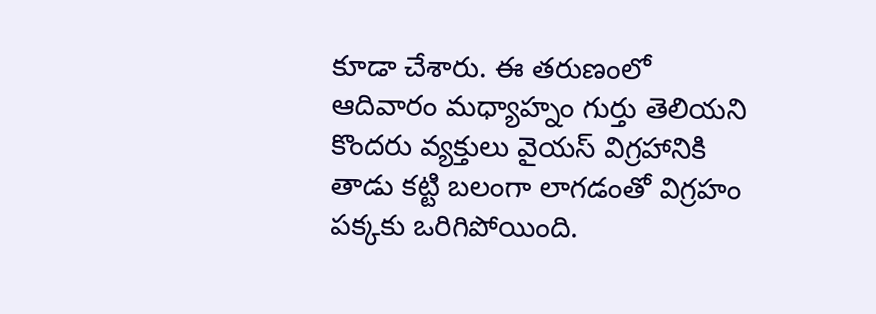కూడా చేశారు. ఈ తరుణంలో ఆదివారం మధ్యాహ్నం గుర్తు తెలియని కొందరు వ్యక్తులు వైయస్ విగ్రహానికి తాడు కట్టి బలంగా లాగడంతో విగ్రహం పక్కకు ఒరిగిపోయింది.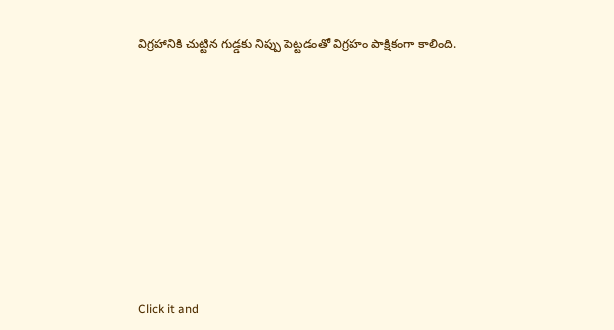విగ్రహానికి చుట్టిన గుడ్డకు నిప్పు పెట్టడంతో విగ్రహం పాక్షికంగా కాలింది.












Click it and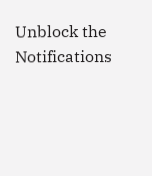Unblock the Notifications